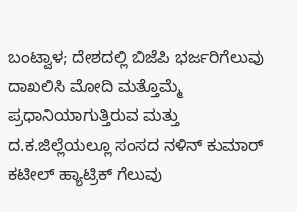ಬಂಟ್ವಾಳ; ದೇಶದಲ್ಲಿ ಬಿಜೆಪಿ ಭರ್ಜರಿಗೆಲುವು ದಾಖಲಿಸಿ ಮೋದಿ ಮತ್ತೊಮ್ಮೆ ಪ್ರಧಾನಿಯಾಗುತ್ತಿರುವ ಮತ್ತು ದ.ಕ.ಜಿಲ್ಲೆಯಲ್ಲೂ ಸಂಸದ ನಳಿನ್ ಕುಮಾರ್ ಕಟೀಲ್ ಹ್ಯಾಟ್ರಿಕ್ ಗೆಲುವು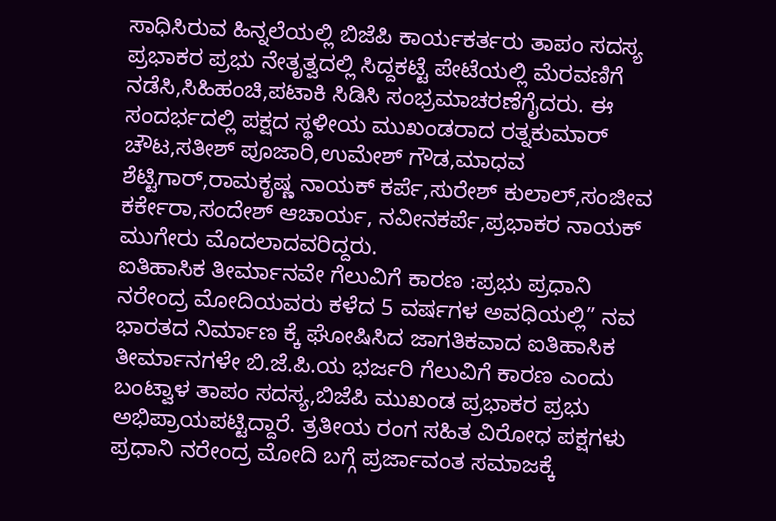ಸಾಧಿಸಿರುವ ಹಿನ್ನಲೆಯಲ್ಲಿ ಬಿಜೆಪಿ ಕಾರ್ಯಕರ್ತರು ತಾಪಂ ಸದಸ್ಯ ಪ್ರಭಾಕರ ಪ್ರಭು ನೇತೃತ್ವದಲ್ಲಿ ಸಿದ್ದಕಟ್ಟೆ ಪೇಟೆಯಲ್ಲಿ ಮೆರವಣಿಗೆ ನಡೆಸಿ,ಸಿಹಿಹಂಚಿ,ಪಟಾಕಿ ಸಿಡಿಸಿ ಸಂಭ್ರಮಾಚರಣೆಗೈದರು. ಈ ಸಂದರ್ಭದಲ್ಲಿ ಪಕ್ಷದ ಸ್ಥಳೀಯ ಮುಖಂಡರಾದ ರತ್ನಕುಮಾರ್ ಚೌಟ,ಸತೀಶ್ ಪೂಜಾರಿ,ಉಮೇಶ್ ಗೌಡ,ಮಾಧವ ಶೆಟ್ಟಿಗಾರ್,ರಾಮಕೃಷ್ಣ ನಾಯಕ್ ಕರ್ಪೆ,ಸುರೇಶ್ ಕುಲಾಲ್,ಸಂಜೀವ ಕರ್ಕೇರಾ,ಸಂದೇಶ್ ಆಚಾರ್ಯ, ನವೀನಕರ್ಪೆ,ಪ್ರಭಾಕರ ನಾಯಕ್ ಮುಗೇರು ಮೊದಲಾದವರಿದ್ದರು.
ಐತಿಹಾಸಿಕ ತೀರ್ಮಾನವೇ ಗೆಲುವಿಗೆ ಕಾರಣ :ಪ್ರಭು ಪ್ರಧಾನಿ ನರೇಂದ್ರ ಮೋದಿಯವರು ಕಳೆದ 5 ವರ್ಷಗಳ ಅವಧಿಯಲ್ಲಿ” ನವ ಭಾರತದ ನಿರ್ಮಾಣ ಕ್ಕೆ ಘೋಷಿಸಿದ ಜಾಗತಿಕವಾದ ಐತಿಹಾಸಿಕ ತೀರ್ಮಾನಗಳೇ ಬಿ.ಜೆ.ಪಿ.ಯ ಭರ್ಜರಿ ಗೆಲುವಿಗೆ ಕಾರಣ ಎಂದು ಬಂಟ್ವಾಳ ತಾಪಂ ಸದಸ್ಯ,ಬಿಜೆಪಿ ಮುಖಂಡ ಪ್ರಭಾಕರ ಪ್ರಭು ಅಭಿಪ್ರಾಯಪಟ್ಟಿದ್ದಾರೆ. ತ್ರತೀಯ ರಂಗ ಸಹಿತ ವಿರೋಧ ಪಕ್ಷಗಳು ಪ್ರಧಾನಿ ನರೇಂದ್ರ ಮೋದಿ ಬಗ್ಗೆ ಪ್ರರ್ಜಾವಂತ ಸಮಾಜಕ್ಕೆ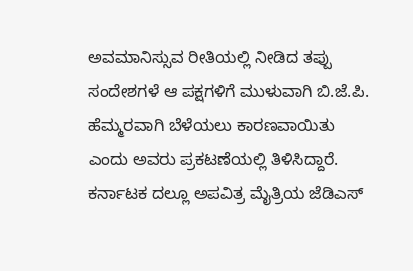ಅವಮಾನಿಸ್ಸುವ ರೀತಿಯಲ್ಲಿ ನೀಡಿದ ತಪ್ಪು ಸಂದೇಶಗಳೆ ಆ ಪಕ್ಷಗಳಿಗೆ ಮುಳುವಾಗಿ ಬಿ.ಜೆ.ಪಿ. ಹೆಮ್ಮರವಾಗಿ ಬೆಳೆಯಲು ಕಾರಣವಾಯಿತು ಎಂದು ಅವರು ಪ್ರಕಟಣೆಯಲ್ಲಿ ತಿಳಿಸಿದ್ದಾರೆ. ಕರ್ನಾಟಕ ದಲ್ಲೂ ಅಪವಿತ್ರ ಮೈತ್ರಿಯ ಜೆಡಿಎಸ್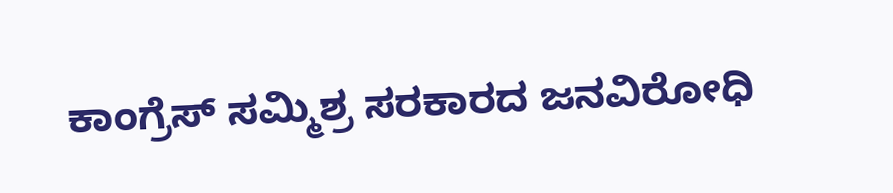ಕಾಂಗ್ರೆಸ್ ಸಮ್ಮಿಶ್ರ ಸರಕಾರದ ಜನವಿರೋಧಿ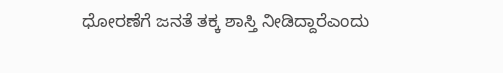ಧೋರಣೆಗೆ ಜನತೆ ತಕ್ಕ ಶಾಸ್ತಿ ನೀಡಿದ್ದಾರೆಎಂದು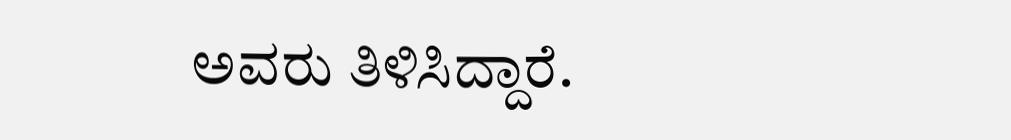ಅವರು ತಿಳಿಸಿದ್ದಾರೆ.